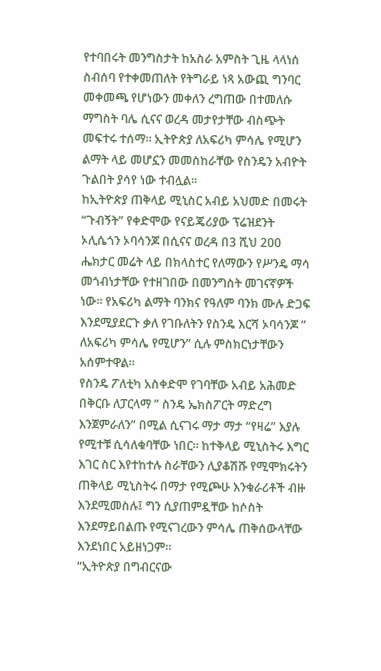የተባበሩት መንግስታት ከአስራ አምስት ጊዜ ላላነሰ ስብሰባ የተቀመጠለት የትግራይ ነጻ አውጪ ግንባር መቀመጫ የሆነውን መቀለን ረግጠው በተመለሱ ማግስት ባሌ ሲናና ወረዳ መታየታቸው ብስጭት መፍተሩ ተሰማ። ኢትዮጵያ ለአፍሪካ ምሳሌ የሚሆን ልማት ላይ መሆኗን መመስከራቸው የስንዴን አብዮት ጉልበት ያሳየ ነው ተብሏል።
ከኢትዮጵያ ጠቅላይ ሚኒስር አብይ አህመድ በመሩት “ጉብኝት” የቀድሞው የናይጄሪያው ፕሬዝደንት ኦሊሴጎን ኦባሳንጆ በሲናና ወረዳ በ3 ሺህ 200 ሔክታር መሬት ላይ በክላስተር የለማውን የሥንዴ ማሳ መጎብነታቸው የተዘገበው በመንግስት መገናኛዎች ነው። የአፍሪካ ልማት ባንክና የዓለም ባንክ ሙሉ ድጋፍ እንደሚያደርጉ ቃለ የገቡለትን የስንዴ እርሻ ኦባሳንጆ ” ለአፍሪካ ምሳሌ የሚሆን” ሲሉ ምስክርነታቸውን አሰምተዋል።
የስንዴ ፖለቲካ አስቀድሞ የገባቸው አብይ አሕመድ በቅርቡ ለፓርላማ ” ስንዴ ኤክስፖርት ማድረግ እንጀምራለን” በሚል ሲናገሩ ማታ ማታ “የዛሬ” እያሉ የሚተቹ ሲሳለቁባቸው ነበር። ከተቅላይ ሚኒስትሩ እግር እገር ስር እየተከተሉ ስራቸውን ሊያቆሽሹ የሚሞክሩትን ጠቅላይ ሚኒስትሩ በማታ የሚጮሁ እንቁራሪቶች ብዙ እንደሚመስሉ፤ ግን ሲያጠምዷቸው ከሶስት እንደማይበልጡ የሚናገረውን ምሳሌ ጠቅሰውላቸው እንደነበር አይዘነጋም።
“ኢትዮጵያ በግብርናው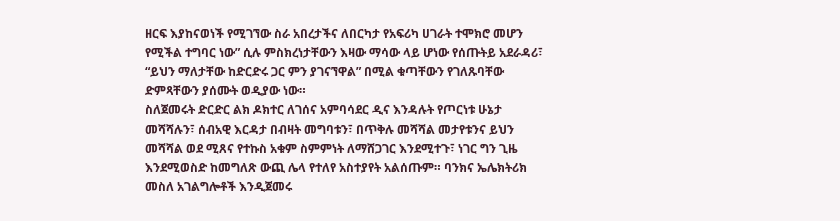ዘርፍ እያከናወነች የሚገኘው ስራ አበረታችና ለበርካታ የአፍሪካ ሀገራት ተሞክሮ መሆን የሚችል ተግባር ነው” ሲሉ ምስክረነታቸውን እዛው ማሳው ላይ ሆነው የሰጡትይ አደራዳሪ፣ “ይህን ማለታቸው ከድርድሩ ጋር ምን ያገናኘዋል” በሚል ቁጣቸውን የገለጹባቸው ድምጻቸውን ያሰሙት ወዲያው ነው።
ስለጀመሩት ድርድር ልክ ዶክተር ለገሰና አምባሳደር ዲና እንዳሉት የጦርነቱ ሁኔታ መሻሻሉን፣ ሰብአዊ እርዳታ በብዛት መግባቱን፣ በጥቅሉ መሻሻል መታየቱንና ይህን መሻሻል ወደ ሚጸና የተኩስ አቁም ስምምነት ለማሸጋገር እንደሚተጉ፣ ነገር ግን ጊዜ እንደሚወስድ ከመግለጽ ውጪ ሌላ የተለየ አስተያየት አልሰጡም። ባንክና ኤሌክትሪክ መስለ አገልግሎቶች እንዲጀመሩ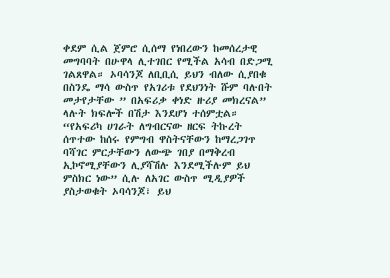ቀደም ሲል ጀምሮ ሲሰማ የነበረውን ከመሰረታዊ መግባባት በሁዋላ ሊተገበር የሚችል አሳብ በድጋሚ ገልጸዋል። ኦባሳንጆ ለቢቢሲ ይህን ብለው ሲያበቁ በስንዴ ማሳ ውስጥ የአገሪቱ የደህንነት ሹም ባሉበት መታየታቸው ” በአፍሪቃ ቀነድ ዙሪያ መክረናል” ላሉት ክፍሎች በሽታ እንደሆነ ተሰምቷል።
“የአፍሪካ ሀገራት ለግብርናው ዘርፍ ትኩረት ሰጥተው ከሰሩ የምግብ ዋስትናቸውን ከማረጋገጥ ባሻገር ምርታቸውን ለውጭ ገበያ በማቅረብ ኢኮኖሚያቸውን ሊያሻሽሉ እንደሚችሉም ይህ ምስክር ነው” ሲሉ ለአገር ውስጥ ሚዲያዎች ያስታወቁት ኦባሳንጆ፣ ይህ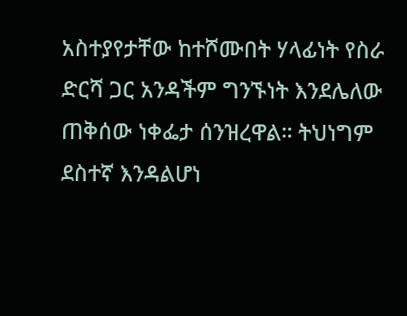አስተያየታቸው ከተሾሙበት ሃላፊነት የስራ ድርሻ ጋር አንዳችም ግንኙነት እንደሌለው ጠቅሰው ነቀፌታ ሰንዝረዋል። ትህነግም ደስተኛ እንዳልሆነ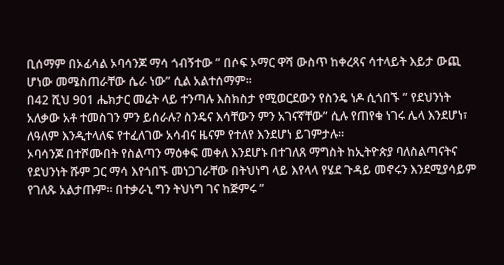ቢሰማም በኦፊሳል ኦባሳንጆ ማሳ ጎብኝተው ” በሶፍ ኦማር ዋሻ ውስጥ ከቀረጻና ሳተላይት እይታ ውጪ ሆነው መሜስጠራቸው ሴራ ነው” ሲል አልተሰማም።
በ42 ሺህ 901 ሔክታር መሬት ላይ ተንጣሉ እስክስታ የሚወርደውን የስንዴ ነዶ ሲጎበኙ ” የደህንነት አለቃው አቶ ተመስገን ምን ይሰራሉ? ስንዴና እሳቸውን ምን አገናኛቸው” ሲሉ የጠየቁ ነገሩ ሌላ እንደሆነ፣ ለዓለም እንዲተላለፍ የተፈለገው አሳብና ዜናም የተለየ እንደሆነ ይገምታሉ።
ኦባሳንጆ በተሾሙበት የስልጣን ማዕቀፍ መቀለ እንደሆኑ በተገለጸ ማግስት ከኢትዮጵያ ባለስልጣናትና የደህንነት ሹም ጋር ማሳ እየጎበኙ መነጋገራቸው በትህነግ ላይ እየላላ የሄደ ጉዳይ መኖሩን እንደሚያሳይም የገለጹ አልታጡም። በተቃራኒ ግን ትህነግ ገና ከጅምሩ ”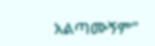አልጣሙኝም”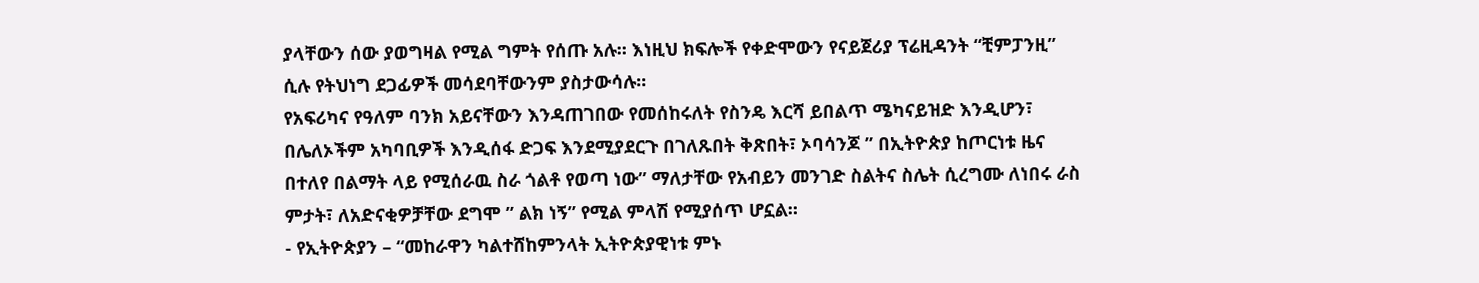ያላቸውን ሰው ያወግዛል የሚል ግምት የሰጡ አሉ። እነዚህ ክፍሎች የቀድሞውን የናይጀሪያ ፕሬዚዳንት “ቺምፓንዚ” ሲሉ የትህነግ ደጋፊዎች መሳደባቸውንም ያስታውሳሉ።
የአፍሪካና የዓለም ባንክ አይናቸውን እንዳጠገበው የመሰከሩለት የስንዴ እርሻ ይበልጥ ሜካናይዝድ እንዲሆን፣ በሌለኦችም አካባቢዎች እንዲሰፋ ድጋፍ እንደሚያደርጉ በገለጹበት ቅጽበት፣ ኦባሳንጆ ” በኢትዮጵያ ከጦርነቱ ዜና በተለየ በልማት ላይ የሚሰራዉ ስራ ጎልቶ የወጣ ነው” ማለታቸው የአብይን መንገድ ስልትና ስሌት ሲረግሙ ለነበሩ ራስ ምታት፣ ለአድናቂዎቻቸው ደግሞ ” ልክ ነኝ” የሚል ምላሽ የሚያሰጥ ሆኗል።
- የኢትዮጵያን – “መከራዋን ካልተሸከምንላት ኢትዮጵያዊነቱ ምኑ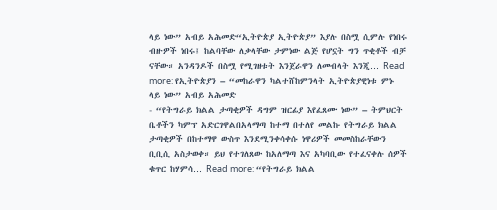ላይ ነው” አብይ አሕመድ“ኢትዮጵያ ኢትዮጵያ” እያሉ በስሟ ሲምሉ የነበሩ ብዙዎች ነበሩ፤ ከልባቸው ለቃላቸው ታምነው ልጅ የሆኗት ግን ጥቂቶች ብቻ ናቸው። አንዳንዶች በስሟ የሚገዘቱት እንጀራዋን ለመብላት እንጂ… Read more: የኢትዮጵያን – “መከራዋን ካልተሸከምንላት ኢትዮጵያዊነቱ ምኑ ላይ ነው” አብይ አሕመድ
- “የትግራይ ክልል ታጣቂዎች ዳግም ዝርፊያ እየፈጸሙ ነው” – ትምህርት ቤቶችን ካምፕ አድርገዋልበአላማጣ ከተማ በተለየ መልኩ የትግራይ ክልል ታጣቂዎች በከተማዋ ውስጥ እንደሚንቀሳቀሱ ነዋሪዎች መመስከራቸውን ቢቢሲ አስታወቀ። ይህ የተገለጸው ከአለማጣ እና አካባቢው የተፈናቀሉ ሰዎች ቁጥር ከሃምሳ… Read more: “የትግራይ ክልል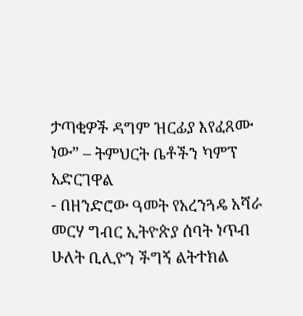ታጣቂዎች ዳግም ዝርፊያ እየፈጸሙ ነው” – ትምህርት ቤቶችን ካምፕ አድርገዋል
- በዘንድሮው ዓመት የአረንጓዴ አሻራ መርሃ ግብር ኢትዮጵያ ሰባት ነጥብ ሁለት ቢሊዮን ችግኝ ልትተክል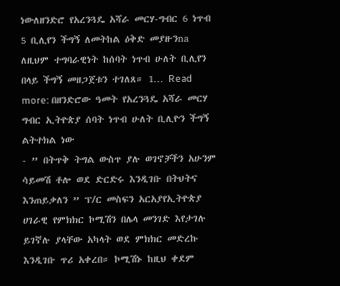ነውለዘንድሮ የአረንጓዴ አሻራ መርሃ-ግብር 6 ነጥብ 5 ቢሊየን ችግኝ ለመትከል ዕቅድ መያዙንna ለዚህም ተግባራዊነት ከሰባት ነጥብ ሁለት ቢሊየን በላይ ችግኝ መዘጋጀቱን ተገለጸ። 1… Read more: በዘንድሮው ዓመት የአረንጓዴ አሻራ መርሃ ግብር ኢትዮጵያ ሰባት ነጥብ ሁለት ቢሊዮን ችግኝ ልትተክል ነው
- ” በትጥቅ ትግል ውስጥ ያሉ ወገኖቻችን አሁንም ሳይመሽ ቶሎ ወደ ድርድሩ እንዲገቡ በትህትና እንጠይቃለን ” ፕ/ር መስፍን አርአያየኢትዮጵያ ሀገራዊ የምክክር ኮሚሽን በሌላ መንገድ እየታገሉ ይገኛሉ ያላቸው አካላት ወደ ምክክር መድረኩ እንዲገቡ ጥሪ አቀረበ። ኮሚሽኑ ከዚህ ቀደም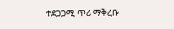ተደጋጋሚ ጥሪ ማቅረቡ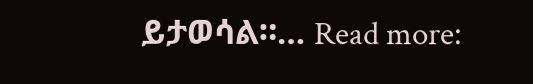ይታወሳል።… Read more: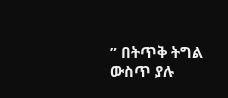” በትጥቅ ትግል ውስጥ ያሉ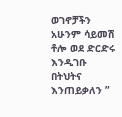ወገኖቻችን አሁንም ሳይመሽ ቶሎ ወደ ድርድሩ እንዲገቡ በትህትና እንጠይቃለን ”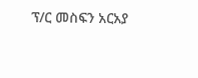ፕ/ር መስፍን አርአያ